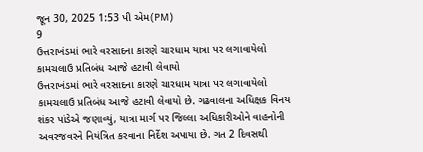જૂન 30, 2025 1:53 પી એમ(PM)
9
ઉત્તરાખંડમાં ભારે વરસાદના કારણે ચારધામ યાત્રા પર લગાવાયેલો કામચલાઉ પ્રતિબંધ આજે હટાવી લેવાયો
ઉત્તરાખંડમાં ભારે વરસાદના કારણે ચારધામ યાત્રા પર લગાવાયેલો કામચલાઉ પ્રતિબંધ આજે હટાવી લેવાયો છે. ગઢવાલના અધિક્ષક વિનય શંકર પાંડેએ જણાવ્યું, યાત્રા માર્ગ પર જિલ્લા અધિકારીઓને વાહનોની અવરજવરને નિયંત્રિત કરવાના નિર્દેશ અપાયા છે. ગત 2 દિવસથી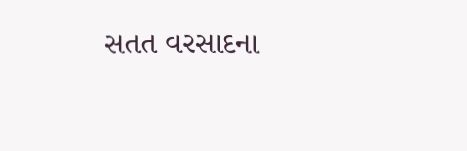સતત વરસાદના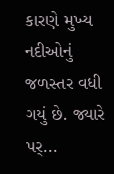કારણે મુખ્ય નદીઓનું જળસ્તર વધી ગયું છે. જ્યારે પર્...